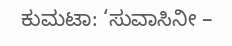ಕುಮಟಾ: ‘ಸುವಾಸಿನೀ –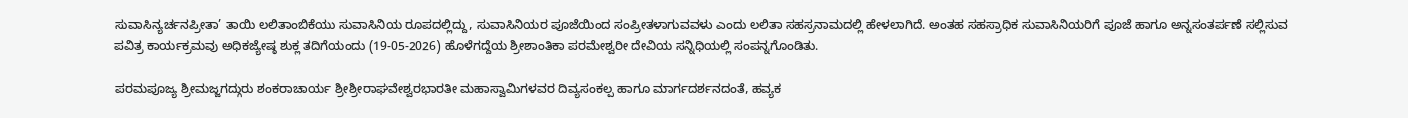ಸುವಾಸಿನ್ಯರ್ಚನಪ್ರೀತಾ’ ತಾಯಿ ಲಲಿತಾಂಬಿಕೆಯು ಸುವಾಸಿನಿಯ ರೂಪದಲ್ಲಿದ್ದು, ಸುವಾಸಿನಿಯರ ಪೂಜೆಯಿಂದ ಸಂಪ್ರೀತಳಾಗುವವಳು ಎಂದು ಲಲಿತಾ ಸಹಸ್ರನಾಮದಲ್ಲಿ ಹೇಳಲಾಗಿದೆ. ಅಂತಹ ಸಹಸ್ರಾಧಿಕ ಸುವಾಸಿನಿಯರಿಗೆ ಪೂಜೆ ಹಾಗೂ ಅನ್ನಸಂತರ್ಪಣೆ ಸಲ್ಲಿಸುವ ಪವಿತ್ರ ಕಾರ್ಯಕ್ರಮವು ಅಧಿಕಜ್ಯೇಷ್ಠ ಶುಕ್ಲ ತದಿಗೆಯಂದು (19-05-2026) ಹೊಳೆಗದ್ದೆಯ ಶ್ರೀಶಾಂತಿಕಾ ಪರಮೇಶ್ವರೀ ದೇವಿಯ ಸನ್ನಿಧಿಯಲ್ಲಿ ಸಂಪನ್ನಗೊಂಡಿತು.

ಪರಮಪೂಜ್ಯ ಶ್ರೀಮಜ್ಜಗದ್ಗುರು ಶಂಕರಾಚಾರ್ಯ ಶ್ರೀಶ್ರೀರಾಘವೇಶ್ವರಭಾರತೀ ಮಹಾಸ್ವಾಮಿಗಳವರ ದಿವ್ಯಸಂಕಲ್ಪ ಹಾಗೂ ಮಾರ್ಗದರ್ಶನದಂತೆ, ಹವ್ಯಕ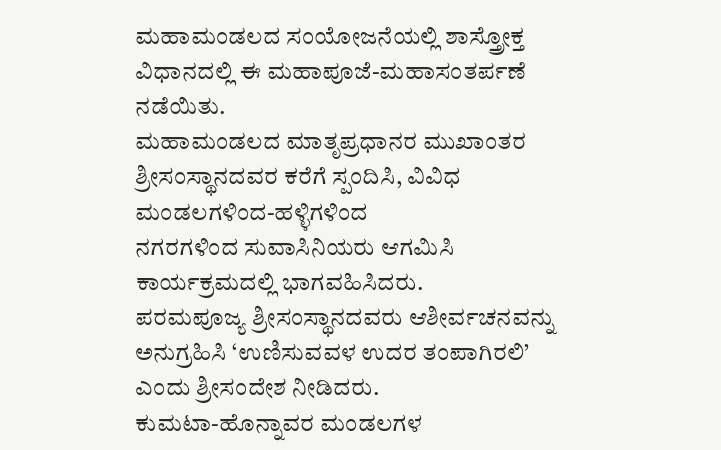ಮಹಾಮಂಡಲದ ಸಂಯೋಜನೆಯಲ್ಲಿ ಶಾಸ್ತ್ರೋಕ್ತ ವಿಧಾನದಲ್ಲಿ ಈ ಮಹಾಪೂಜೆ-ಮಹಾಸಂತರ್ಪಣೆ ನಡೆಯಿತು.
ಮಹಾಮಂಡಲದ ಮಾತೃಪ್ರಧಾನರ ಮುಖಾಂತರ ಶ್ರೀಸಂಸ್ಥಾನದವರ ಕರೆಗೆ ಸ್ಪಂದಿಸಿ, ವಿವಿಧ ಮಂಡಲಗಳಿಂದ-ಹಳ್ಳಿಗಳಿಂದ
ನಗರಗಳಿಂದ ಸುವಾಸಿನಿಯರು ಆಗಮಿಸಿ ಕಾರ್ಯಕ್ರಮದಲ್ಲಿ ಭಾಗವಹಿಸಿದರು.
ಪರಮಪೂಜ್ಯ ಶ್ರೀಸಂಸ್ಥಾನದವರು ಆಶೀರ್ವಚನವನ್ನು ಅನುಗ್ರಹಿಸಿ ‘ಉಣಿಸುವವಳ ಉದರ ತಂಪಾಗಿರಲಿ’ ಎಂದು ಶ್ರೀಸಂದೇಶ ನೀಡಿದರು.
ಕುಮಟಾ-ಹೊನ್ನಾವರ ಮಂಡಲಗಳ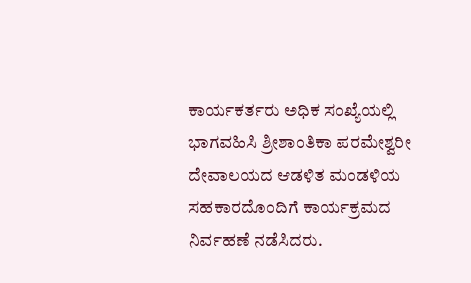ಕಾರ್ಯಕರ್ತರು ಅಧಿಕ ಸಂಖ್ಯೆಯಲ್ಲಿ ಭಾಗವಹಿಸಿ ಶ್ರೀಶಾಂತಿಕಾ ಪರಮೇಶ್ವರೀ ದೇವಾಲಯದ ಆಡಳಿತ ಮಂಡಳಿಯ ಸಹಕಾರದೊಂದಿಗೆ ಕಾರ್ಯಕ್ರಮದ ನಿರ್ವಹಣೆ ನಡೆಸಿದರು.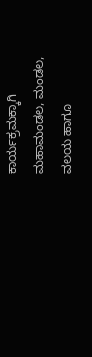ಕಾರ್ಯಕ್ರಮಕ್ಕಾಗಿ ಮಹಾಮಂಡಲ, ಮಂಡಲ, ವಲಯ ಹಾಗೂ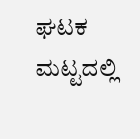ಘಟಕ ಮಟ್ಟದಲ್ಲಿ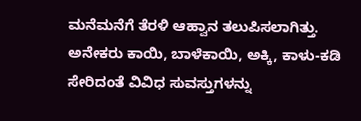ಮನೆಮನೆಗೆ ತೆರಳಿ ಆಹ್ವಾನ ತಲುಪಿಸಲಾಗಿತ್ತು. ಅನೇಕರು ಕಾಯಿ, ಬಾಳೆಕಾಯಿ, ಅಕ್ಕಿ, ಕಾಳು-ಕಡಿ ಸೇರಿದಂತೆ ವಿವಿಧ ಸುವಸ್ತುಗಳನ್ನು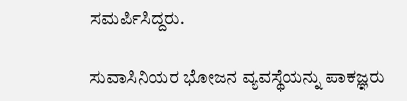ಸಮರ್ಪಿಸಿದ್ದರು.

ಸುವಾಸಿನಿಯರ ಭೋಜನ ವ್ಯವಸ್ಥೆಯನ್ನು ಪಾಕಜ್ಞರು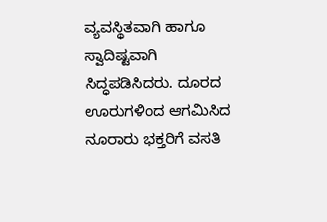ವ್ಯವಸ್ಥಿತವಾಗಿ ಹಾಗೂ ಸ್ವಾದಿಷ್ಟವಾಗಿ ಸಿದ್ಧಪಡಿಸಿದರು. ದೂರದ ಊರುಗಳಿಂದ ಆಗಮಿಸಿದ ನೂರಾರು ಭಕ್ತರಿಗೆ ವಸತಿ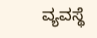ವ್ಯವಸ್ಥೆ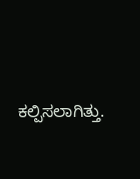ಕಲ್ಪಿಸಲಾಗಿತ್ತು.